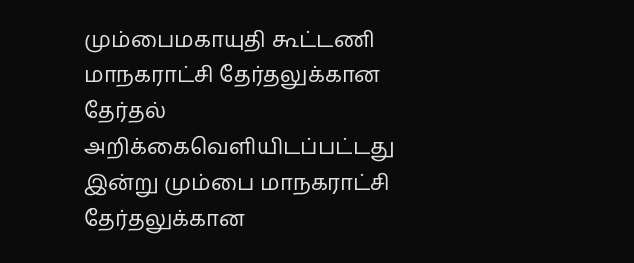மும்பைமகாயுதி கூட்டணி மாநகராட்சி தேர்தலுக்கான தேர்தல் அறிக்கைவெளியிடப்பட்டது
இன்று மும்பை மாநகராட்சி தேர்தலுக்கான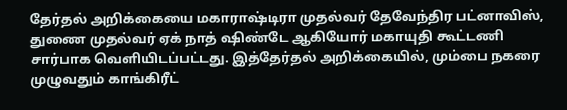தேர்தல் அறிக்கையை மகாராஷ்டிரா முதல்வர் தேவேந்திர பட்னாவிஸ், துணை முதல்வர் ஏக் நாத் ஷிண்டே ஆகியோர் மகாயுதி கூட்டணி சார்பாக வெளியிடப்பட்டது. இத்தேர்தல் அறிக்கையில், மும்பை நகரை முழுவதும் காங்கிரீட்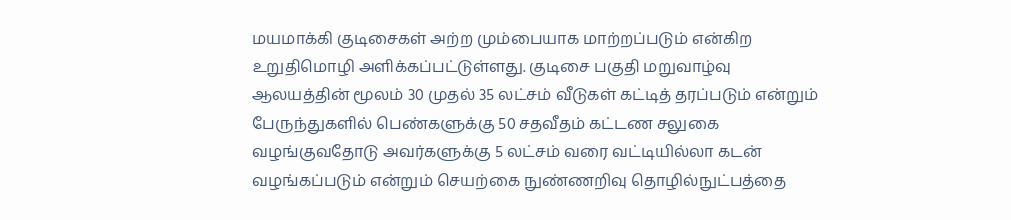மயமாக்கி குடிசைகள் அற்ற மும்பையாக மாற்றப்படும் என்கிற உறுதிமொழி அளிக்கப்பட்டுள்ளது. குடிசை பகுதி மறுவாழ்வு ஆலயத்தின் மூலம் 30 முதல் 35 லட்சம் வீடுகள் கட்டித் தரப்படும் என்றும் பேருந்துகளில் பெண்களுக்கு 50 சதவீதம் கட்டண சலுகை வழங்குவதோடு அவர்களுக்கு 5 லட்சம் வரை வட்டியில்லா கடன் வழங்கப்படும் என்றும் செயற்கை நுண்ணறிவு தொழில்நுட்பத்தை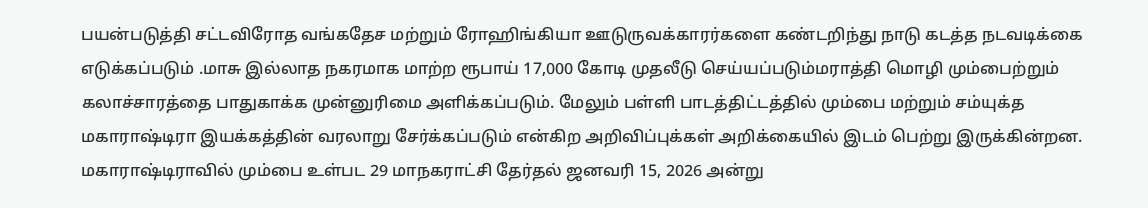பயன்படுத்தி சட்டவிரோத வங்கதேச மற்றும் ரோஹிங்கியா ஊடுருவக்காரர்களை கண்டறிந்து நாடு கடத்த நடவடிக்கை எடுக்கப்படும் .மாசு இல்லாத நகரமாக மாற்ற ரூபாய் 17,000 கோடி முதலீடு செய்யப்படும்மராத்தி மொழி மும்பைற்றும் கலாச்சாரத்தை பாதுகாக்க முன்னுரிமை அளிக்கப்படும். மேலும் பள்ளி பாடத்திட்டத்தில் மும்பை மற்றும் சம்யுக்த மகாராஷ்டிரா இயக்கத்தின் வரலாறு சேர்க்கப்படும் என்கிற அறிவிப்புக்கள் அறிக்கையில் இடம் பெற்று இருக்கின்றன. மகாராஷ்டிராவில் மும்பை உள்பட 29 மாநகராட்சி தேர்தல் ஜனவரி 15, 2026 அன்று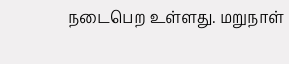நடைபெற உள்ளது. மறுநாள்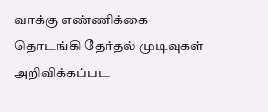வாக்கு எண்ணிக்கை தொடங்கி தேர்தல் முடிவுகள் அறிவிக்கப்பட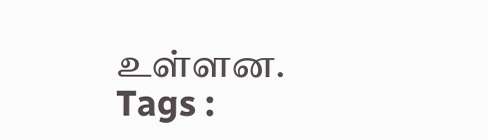உள்ளன.
Tags :